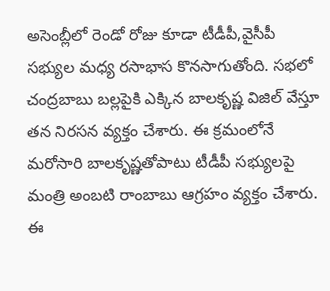అసెంబ్లీలో రెండో రోజు కూడా టీడీపీ,వైసీపీ సభ్యుల మధ్య రసాభాస కొనసాగుతోంది. సభలో చంద్రబాబు బల్లపైకి ఎక్కిన బాలకృష్ణ విజిల్ వేస్తూ తన నిరసన వ్యక్తం చేశారు. ఈ క్రమంలోనే మరోసారి బాలకృష్ణతోపాటు టీడీపీ సభ్యులపై మంత్రి అంబటి రాంబాబు ఆగ్రహం వ్యక్తం చేశారు. ఈ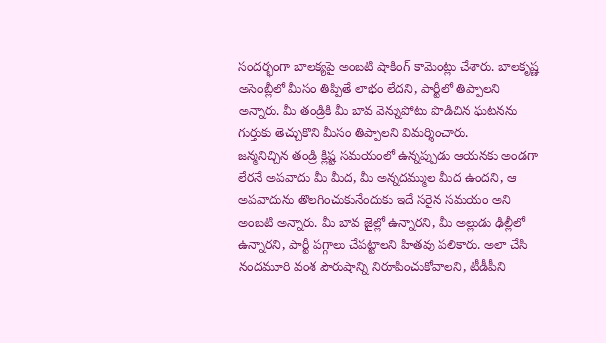సందర్భంగా బాలక్యపై అంబటి షాకింగ్ కామెంట్లు చేశారు. బాలకృష్ణ అసెంబ్లీలో మీసం తిప్పితే లాభం లేదని, పార్టీలో తిప్పాలని అన్నారు. మీ తండ్రికి మీ బావ వెన్నుపోటు పొడిచిన ఘటనను గుర్తుకు తెచ్చుకొని మీసం తిప్పాలని విమర్శించారు.
జన్మనిచ్చిన తండ్రి క్లిష్ట సమయంలో ఉన్నప్పుడు ఆయనకు అండగా లేరనే అపవాదు మీ మీద, మీ అన్నదమ్ముల మీద ఉందని, ఆ అపవాదును తొలగించుకునేందుకు ఇదే సరైన సమయం అని అంబటి అన్నారు. మీ బావ జైల్లో ఉన్నారని, మీ అల్లుడు ఢిల్లీలో ఉన్నారని, పార్టీ పగ్గాలు చేపట్టాలని హితవు పలికారు. అలా చేసి నందమూరి వంశ పౌరుషాన్ని నిరూపించుకోవాలని, టీడీపీని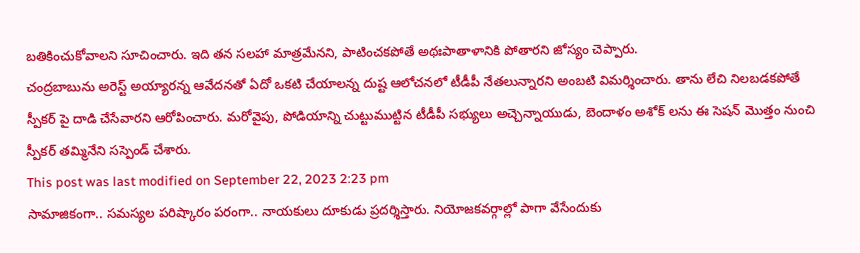బతికించుకోవాలని సూచించారు. ఇది తన సలహా మాత్రమేనని, పాటించకపోతే అథఃపాతాళానికి పోతారని జోస్యం చెప్పారు.
చంద్రబాబును అరెస్ట్ అయ్యారన్న ఆవేదనతో ఏదో ఒకటి చేయాలన్న దుష్ట ఆలోచనలో టీడీపీ నేతలున్నారని అంబటి విమర్శించారు. తాను లేచి నిలబడకపోతే స్పీకర్ పై దాడి చేసేవారని ఆరోపించారు. మరోవైపు, పోడియాన్ని చుట్టుముట్టిన టీడీపీ సభ్యులు అచ్చెన్నాయుడు, బెందాళం అశోక్ లను ఈ సెషన్ మొత్తం నుంచి స్పీకర్ తమ్మినేని సస్పెండ్ చేశారు.
This post was last modified on September 22, 2023 2:23 pm
సామాజికంగా.. సమస్యల పరిష్కారం పరంగా.. నాయకులు దూకుడు ప్రదర్శిస్తారు. నియోజకవర్గాల్లో పాగా వేసేందుకు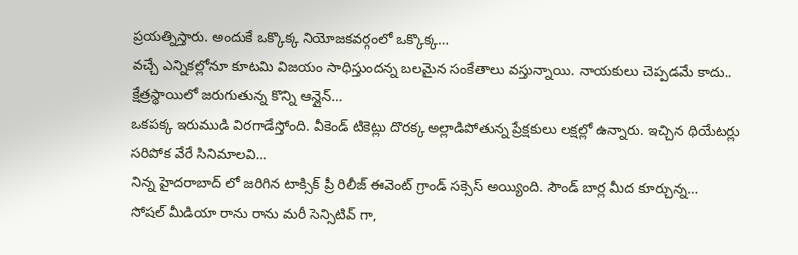ప్రయత్నిస్తారు. అందుకే ఒక్కొక్క నియోజకవర్గంలో ఒక్కొక్క…
వచ్చే ఎన్నికల్లోనూ కూటమి విజయం సాధిస్తుందన్న బలమైన సంకేతాలు వస్తున్నాయి. నాయకులు చెప్పడమే కాదు.. క్షేత్రస్థాయిలో జరుగుతున్న కొన్ని ఆన్లైన్…
ఒకపక్క ఇరుముడి విరగాడేస్తోంది. వీకెండ్ టికెట్లు దొరక్క అల్లాడిపోతున్న ప్రేక్షకులు లక్షల్లో ఉన్నారు. ఇచ్చిన థియేటర్లు సరిపోక వేరే సినిమాలవి…
నిన్న హైదరాబాద్ లో జరిగిన టాక్సిక్ ప్రీ రిలీజ్ ఈవెంట్ గ్రాండ్ సక్సెస్ అయ్యింది. సౌండ్ బార్ల మీద కూర్చున్న…
సోషల్ మీడియా రాను రాను మరీ సెన్సిటివ్ గా,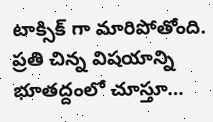టాక్సిక్ గా మారిపోతోంది. ప్రతి చిన్న విషయాన్ని భూతద్దంలో చూస్తూ…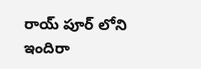రాయ్ పూర్ లోని ఇందిరా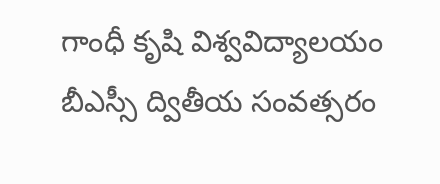గాంధీ కృషి విశ్వవిద్యాలయం బీఎస్సీ ద్వితీయ సంవత్సరం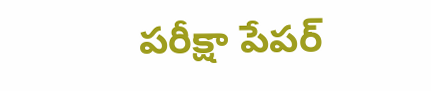పరీక్షా పేపర్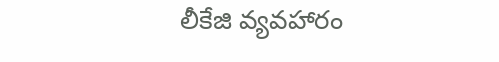లీకేజి వ్యవహారం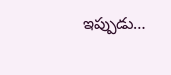ఇప్పుడు…